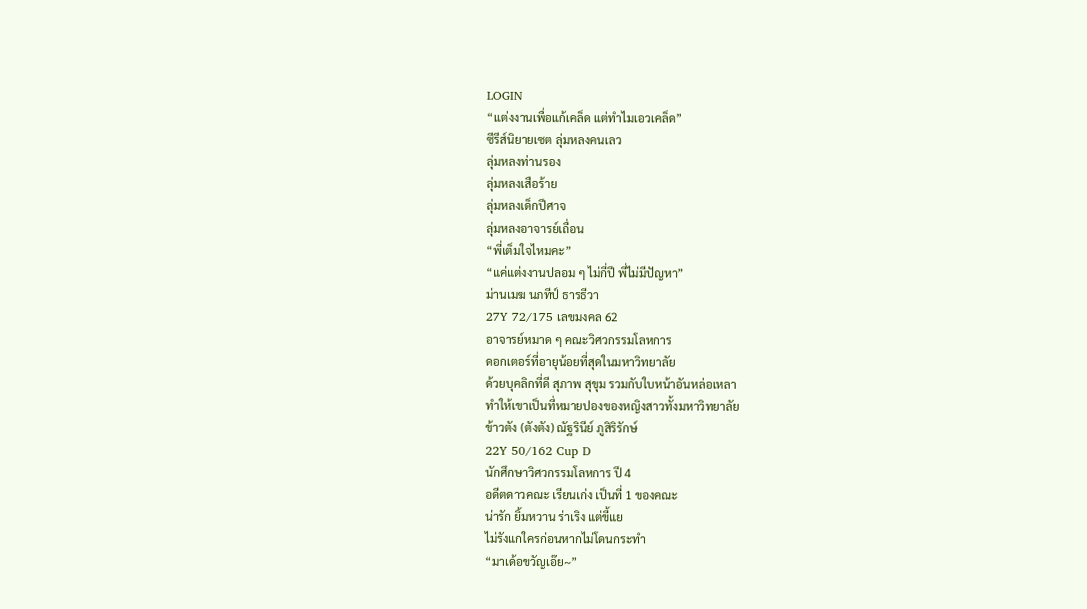LOGIN
“แต่งงานเพื่อแก้เคล็ด แต่ทำไมเอวเคล็ด”
ซีรีส์นิยายเซต ลุ่มหลงคนเลว
ลุ่มหลงท่านรอง
ลุ่มหลงเสือร้าย
ลุ่มหลงเด็กปีศาจ
ลุ่มหลงอาจารย์เถื่อน
“พี่เต็มใจไหมคะ”
“แค่แต่งงานปลอม ๆ ไม่กี่ปี พี่ไม่มีปัญหา”
ม่านเมฆ นภทีป์ ธารธีวา
27Y 72/175 เลขมงคล 62
อาจารย์หมาด ๆ คณะวิศวกรรมโลหการ
ดอกเตอร์ที่อายุน้อยที่สุดในมหาวิทยาลัย
ด้วยบุคลิกที่ดี สุภาพ สุขุม รวมกับใบหน้าอันหล่อเหลา
ทำให้เขาเป็นที่หมายปองของหญิงสาวทั้งมหาวิทยาลัย
ข้าวตัง (ตังตัง) ณัฐรินีย์ ภูสิริรักษ์
22Y 50/162 Cup D
นักศึกษาวิศวกรรมโลหการ ปี 4
อดีตดาวคณะ เรียนเก่ง เป็นที่ 1 ของคณะ
น่ารัก ยิ้มหวาน ร่าเริง แต่ขี้แย
ไม่รังแกใครก่อนหากไม่โดนกระทำ
“มาเด้อขวัญเอ๊ย~”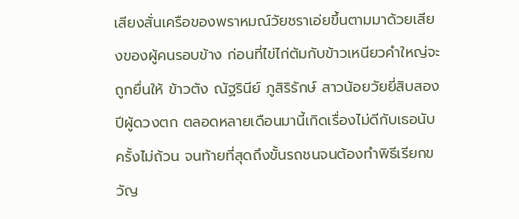เสียงสั่นเครือของพราหมณ์วัยชราเอ่ยขึ้นตามมาด้วยเสียงของผู้คนรอบข้าง ก่อนที่ไข่ไก่ต้มกับข้าวเหนียวคำใหญ่จะถูกยื่นให้ ข้าวตัง ณัฐรินีย์ ภูสิริรักษ์ สาวน้อยวัยยี่สิบสองปีผู้ดวงตก ตลอดหลายเดือนมานี้เกิดเรื่องไม่ดีกับเธอนับครั้งไม่ถ้วน จนท้ายที่สุดถึงขั้นรถชนจนต้องทำพิธีเรียกขวัญ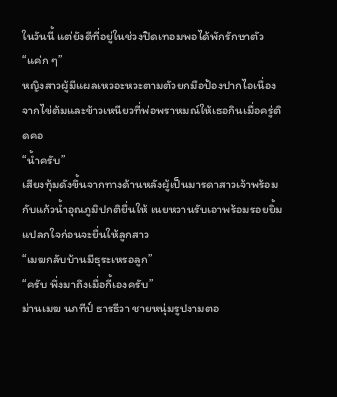ในวันนี้ แต่ยังดีที่อยู่ในช่วงปิดเทอมพอได้พักรักษาตัว
“แค่ก ๆ”
หญิงสาวผู้มีแผลเหวอะหวะตามตัวยกมือป้องปากไอเนื่องจากไข่ต้มและข้าวเหนียวที่พ่อพราหมณ์ให้เธอกินเมื่อครู่ติดคอ
“น้ำครับ”
เสียงทุ้มดังขึ้นจากทางด้านหลังผู้เป็นมารดาสาวเจ้าพร้อมกับแก้วน้ำอุณภูมิปกติยื่นให้ เนยหวานรับเอาพร้อมรอยยิ้มแปลกใจก่อนจะยื่นให้ลูกสาว
“เมฆกลับบ้านมีธุระเหรอลูก”
“ครับ พึ่งมาถึงเมื่อกี้เองครับ”
ม่านเมฆ นภทีป์ ธารธีวา ชายหนุ่มรูปงามตอ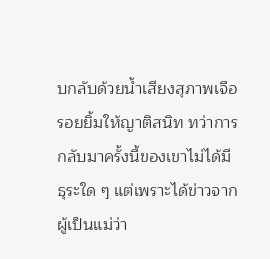บกลับด้วยน้ำเสียงสุภาพเจือรอยยิ้มให้ญาติสนิท ทว่าการกลับมาครั้งนี้ของเขาไม่ได้มีธุระใด ๆ แต่เพราะได้ข่าวจากผู้เป็นแม่ว่า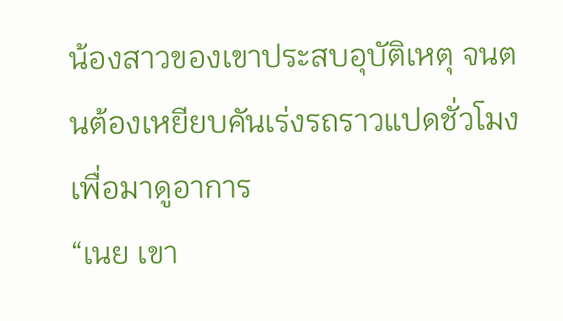น้องสาวของเขาประสบอุบัติเหตุ จนตนต้องเหยียบคันเร่งรถราวแปดชั่วโมงเพื่อมาดูอาการ
“เนย เขา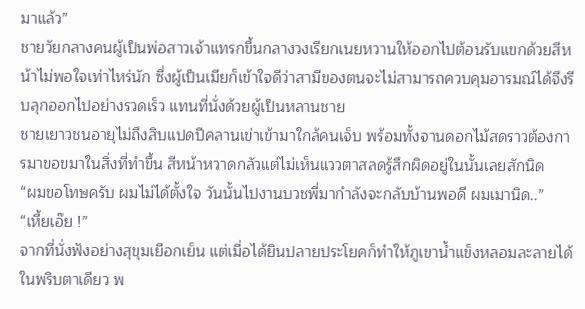มาแล้ว”
ชายวัยกลางคนผู้เป็นพ่อสาวเจ้าแทรกขึ้นกลางวงเรียกเนยหวานให้ออกไปต้อนรับแขกด้วยสีหน้าไม่พอใจเท่าไหร่นัก ซึ่งผู้เป็นเมียก็เข้าใจดีว่าสามีของตนจะไม่สามารถควบคุมอารมณ์ได้จึงรีบลุกออกไปอย่างรวดเร็ว แทนที่นั่งด้วยผู้เป็นหลานชาย
ชายเยาวชนอายุไม่ถึงสิบแปดปีคลานเข่าเข้ามาใกล้คนเจ็บ พร้อมทั้งจานดอกไม้สดราวต้องการมาขอขมาในสิ่งที่ทำขึ้น สีหน้าหวาดกลัวแต่ไม่เห็นแววตาสลดรู้สึกผิดอยู่ในนั้นเลยสักนิด
“ผมขอโทษครับ ผมไม่ได้ตั้งใจ วันนั้นไปงานบวชพี่มากำลังจะกลับบ้านพอดี ผมเมานิด..”
“เหี้ยเอ๊ย !”
จากที่นั่งฟังอย่างสุขุมเยือกเย็น แต่เมื่อได้ยินปลายประโยคก็ทำให้ภูเขาน้ำแข็งหลอมละลายได้ในพริบตาเดียว พ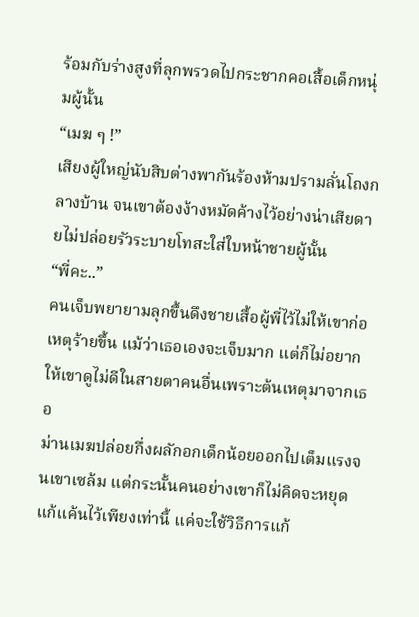ร้อมกับร่างสูงที่ลุกพรวดไปกระชากคอเสื้อเด็กหนุ่มผู้นั้น
“เมฆ ๆ !”
เสียงผู้ใหญ่นับสิบต่างพากันร้องห้ามปรามลั่นโถงกลางบ้าน จนเขาต้องง้างหมัดค้างไว้อย่างน่าเสียดายไม่ปล่อยรัวระบายโทสะใส่ใบหน้าชายผู้นั้น
“พี่คะ..”
คนเจ็บพยายามลุกขึ้นดึงชายเสื้อผู้พี่ไว้ไม่ให้เขาก่อเหตุร้ายขึ้น แม้ว่าเธอเองจะเจ็บมาก แต่ก็ไม่อยากให้เขาดูไม่ดีในสายตาคนอื่นเพราะต้นเหตุมาจากเธอ
ม่านเมฆปล่อยกึ่งผลักอกเด็กน้อยออกไปเต็มแรงจนเขาเซล้ม แต่กระนั้นคนอย่างเขาก็ไม่คิดจะหยุดแก้แค้นไว้เพียงเท่านี้ แค่จะใช้วิธีการแก้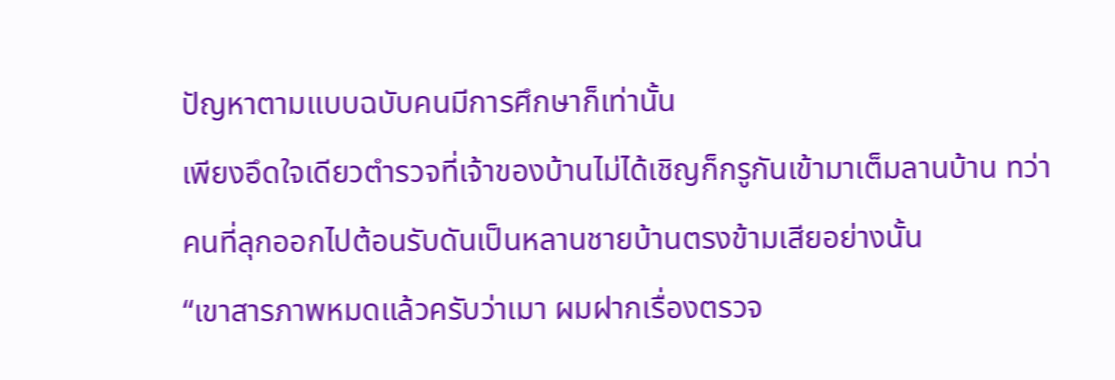ปัญหาตามแบบฉบับคนมีการศึกษาก็เท่านั้น
เพียงอึดใจเดียวตำรวจที่เจ้าของบ้านไม่ได้เชิญก็กรูกันเข้ามาเต็มลานบ้าน ทว่าคนที่ลุกออกไปต้อนรับดันเป็นหลานชายบ้านตรงข้ามเสียอย่างนั้น
“เขาสารภาพหมดแล้วครับว่าเมา ผมฝากเรื่องตรวจ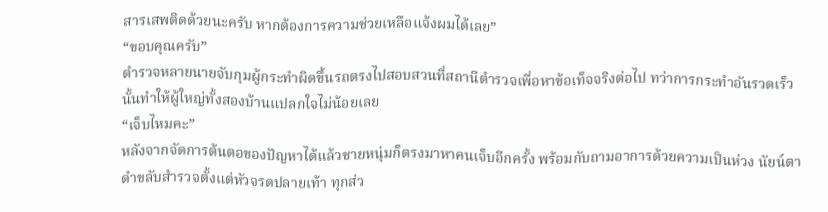สารเสพติดด้วยนะครับ หากต้องการความช่วยเหลือแจ้งผมได้เลย”
“ขอบคุณครับ”
ตำรวจหลายนายจับกุมผู้กระทำผิดขึ้นรถตรงไปสอบสวนที่สถานีตำรวจเพื่อหาข้อเท็จจริงต่อไป ทว่าการกระทำอันรวดเร็วนั้นทำให้ผู้ใหญ่ทั้งสองบ้านแปลกใจไม่น้อยเลย
“เจ็บไหมคะ”
หลังจากจัดการต้นตอของปัญหาได้แล้วชายหนุ่มก็ตรงมาหาคนเจ็บอีกครั้ง พร้อมกับถามอาการด้วยความเป็นห่วง นัยน์ตาดำขลับสำรวจตั้งแต่หัวจรดปลายเท้า ทุกส่ว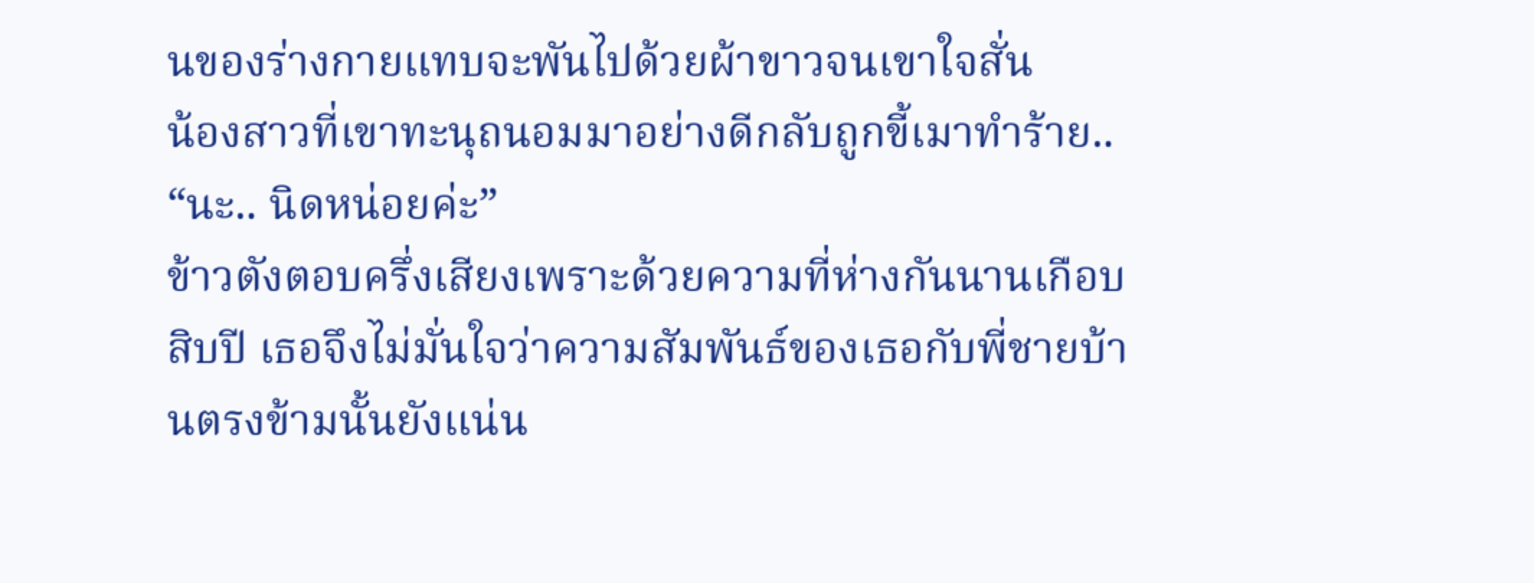นของร่างกายแทบจะพันไปด้วยผ้าขาวจนเขาใจสั่น
น้องสาวที่เขาทะนุถนอมมาอย่างดีกลับถูกขี้เมาทำร้าย..
“นะ.. นิดหน่อยค่ะ”
ข้าวตังตอบครึ่งเสียงเพราะด้วยความที่ห่างกันนานเกือบสิบปี เธอจึงไม่มั่นใจว่าความสัมพันธ์ของเธอกับพี่ชายบ้านตรงข้ามนั้นยังแน่น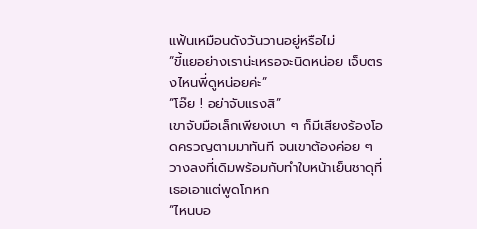แฟ้นเหมือนดังวันวานอยู่หรือไม่
“ขี้แยอย่างเราน่ะเหรอจะนิดหน่อย เจ็บตรงไหนพี่ดูหน่อยค่ะ”
“โอ๊ย ! อย่าจับแรงสิ”
เขาจับมือเล็กเพียงเบา ๆ ก็มีเสียงร้องโอดครวญตามมาทันที จนเขาต้องค่อย ๆ วางลงที่เดิมพร้อมกับทำใบหน้าเย็นชาดุที่เธอเอาแต่พูดโกหก
“ไหนบอ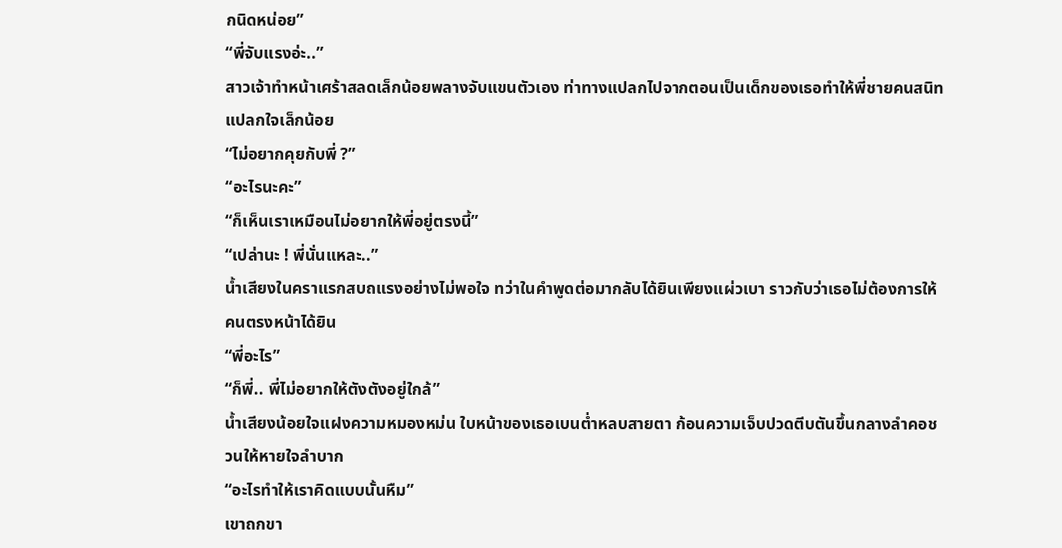กนิดหน่อย”
“พี่จับแรงอ่ะ..”
สาวเจ้าทำหน้าเศร้าสลดเล็กน้อยพลางจับแขนตัวเอง ท่าทางแปลกไปจากตอนเป็นเด็กของเธอทำให้พี่ชายคนสนิทแปลกใจเล็กน้อย
“ไม่อยากคุยกับพี่ ?”
“อะไรนะคะ”
“ก็เห็นเราเหมือนไม่อยากให้พี่อยู่ตรงนี้”
“เปล่านะ ! พี่นั่นแหละ..”
น้ำเสียงในคราแรกสบถแรงอย่างไม่พอใจ ทว่าในคำพูดต่อมากลับได้ยินเพียงแผ่วเบา ราวกับว่าเธอไม่ต้องการให้คนตรงหน้าได้ยิน
“พี่อะไร”
“ก็พี่.. พี่ไม่อยากให้ตังตังอยู่ใกล้”
น้ำเสียงน้อยใจแฝงความหมองหม่น ใบหน้าของเธอเบนต่ำหลบสายตา ก้อนความเจ็บปวดตีบตันขึ้นกลางลำคอชวนให้หายใจลำบาก
“อะไรทำให้เราคิดแบบนั้นหืม”
เขาถกขา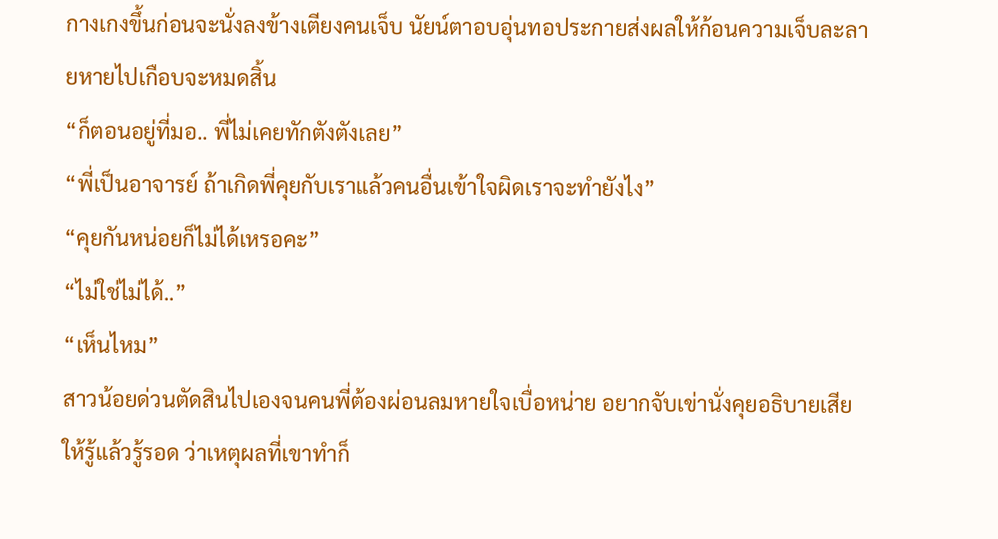กางเกงขึ้นก่อนจะนั่งลงข้างเตียงคนเจ็บ นัยน์ตาอบอุ่นทอประกายส่งผลให้ก้อนความเจ็บละลายหายไปเกือบจะหมดสิ้น
“ก็ตอนอยู่ที่มอ.. พี่ไม่เคยทักตังตังเลย”
“พี่เป็นอาจารย์ ถ้าเกิดพี่คุยกับเราแล้วคนอื่นเข้าใจผิดเราจะทำยังไง”
“คุยกันหน่อยก็ไม่ได้เหรอคะ”
“ไม่ใช่ไม่ได้..”
“เห็นไหม”
สาวน้อยด่วนตัดสินไปเองจนคนพี่ต้องผ่อนลมหายใจเบื่อหน่าย อยากจับเข่านั่งคุยอธิบายเสียให้รู้แล้วรู้รอด ว่าเหตุผลที่เขาทำก็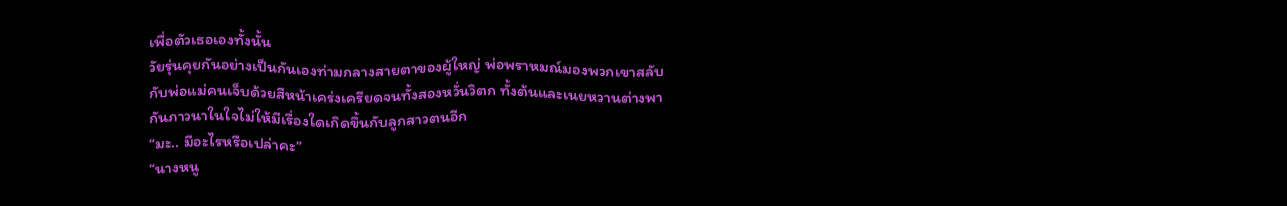เพื่อตัวเธอเองทั้งนั้น
วัยรุ่นคุยกันอย่างเป็นกันเองท่ามกลางสายตาของผู้ใหญ่ พ่อพราหมณ์มองพวกเขาสลับกับพ่อแม่คนเจ็บด้วยสีหน้าเคร่งเครียดจนทั้งสองหวั่นวิตก ทั้งต้นและเนยหวานต่างพากันภาวนาในใจไม่ให้มีเรื่องใดเกิดขึ้นกับลูกสาวตนอีก
“มะ.. มีอะไรหรือเปล่าคะ”
“นางหนู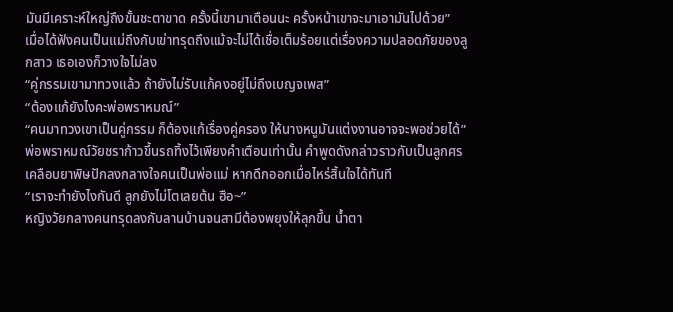มันมีเคราะห์ใหญ่ถึงขั้นชะตาขาด ครั้งนี้เขามาเตือนนะ ครั้งหน้าเขาจะมาเอามันไปด้วย”
เมื่อได้ฟังคนเป็นแม่ถึงกับเข่าทรุดถึงแม้จะไม่ได้เชื่อเต็มร้อยแต่เรื่องความปลอดภัยของลูกสาว เธอเองก็วางใจไม่ลง
“คู่กรรมเขามาทวงแล้ว ถ้ายังไม่รับแก้คงอยู่ไม่ถึงเบญจเพส”
“ต้องแก้ยังไงคะพ่อพราหมณ์”
“คนมาทวงเขาเป็นคู่กรรม ก็ต้องแก้เรื่องคู่ครอง ให้นางหนูมันแต่งงานอาจจะพอช่วยได้”
พ่อพราหมณ์วัยชราก้าวขึ้นรถทิ้งไว้เพียงคำเตือนเท่านั้น คำพูดดังกล่าวราวกับเป็นลูกศรเคลือบยาพิษปักลงกลางใจคนเป็นพ่อแม่ หากดึกออกเมื่อไหร่สิ้นใจได้ทันที
“เราจะทำยังไงกันดี ลูกยังไม่โตเลยต้น ฮือ~”
หญิงวัยกลางคนทรุดลงกับลานบ้านจนสามีต้องพยุงให้ลุกขึ้น น้ำตา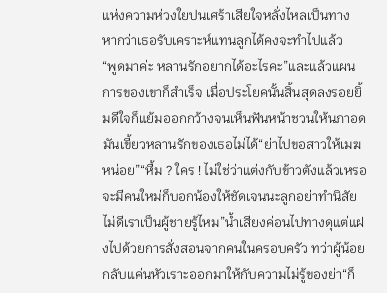แห่งความห่วงใยปนเศร้าเสียใจหลั่งไหลเป็นทาง หากว่าเธอรับเคราะห์แทนลูกได้คงจะทำไปแล้ว
“พูดมาค่ะ หลานรักอยากได้อะไรคะ”และแล้วแผนการของเขาก็สำเร็จ เมื่อประโยคนั้นสิ้นสุดลงรอยยิ้มดีใจก็แย้มออกกว้างจนเห็นฟันหน้าชวนให้นภาอดมันเขี้ยวหลานรักของเธอไม่ได้“ย่าไปขอสาวให้เมฆหน่อย”“หื้ม ? ใคร ! ไม่ใช่ว่าแต่งกับข้าวตังแล้วเหรอ จะมีคนใหม่ก็บอกน้องให้ชัดเจนนะลูกอย่าทำนิสัยไม่ดีเราเป็นผู้ชายรู้ไหม”น้ำเสียงค่อนไปทางดุแต่แฝงไปด้วยการสั่งสอนจากคนในครอบครัว ทว่าผู้น้อยกลับแค่นหัวเราะออกมาให้กับความไม่รู้ของย่า“ก็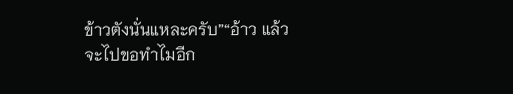ข้าวตังนั่นแหละครับ”“อ้าว แล้วจะไปขอทำไมอีก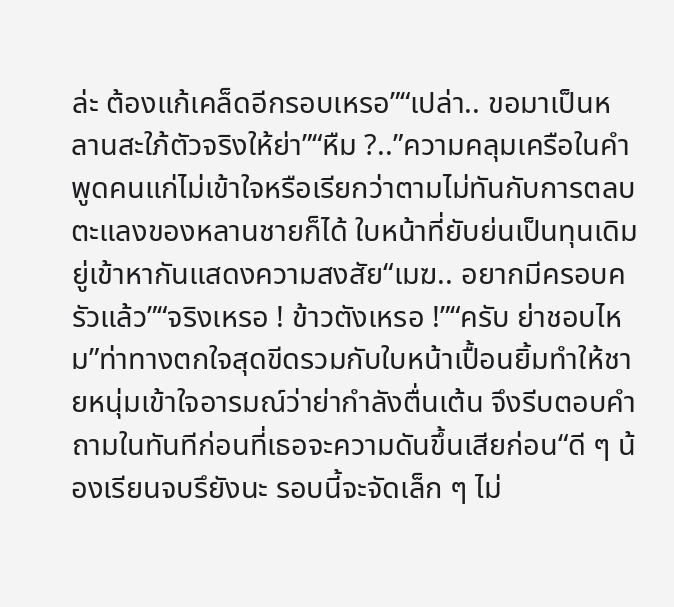ล่ะ ต้องแก้เคล็ดอีกรอบเหรอ”“เปล่า.. ขอมาเป็นหลานสะใภ้ตัวจริงให้ย่า”“หืม ?..”ความคลุมเครือในคำพูดคนแก่ไม่เข้าใจหรือเรียกว่าตามไม่ทันกับการตลบตะแลงของหลานชายก็ได้ ใบหน้าที่ยับย่นเป็นทุนเดิมยู่เข้าหากันแสดงความสงสัย“เมฆ.. อยากมีครอบครัวแล้ว”“จริงเหรอ ! ข้าวตังเหรอ !”“ครับ ย่าชอบไหม”ท่าทางตกใจสุดขีดรวมกับใบหน้าเปื้อนยิ้มทำให้ชายหนุ่มเข้าใจอารมณ์ว่าย่ากำลังตื่นเต้น จึงรีบตอบคำถามในทันทีก่อนที่เธอจะความดันขึ้นเสียก่อน“ดี ๆ น้องเรียนจบรึยังนะ รอบนี้จะจัดเล็ก ๆ ไม่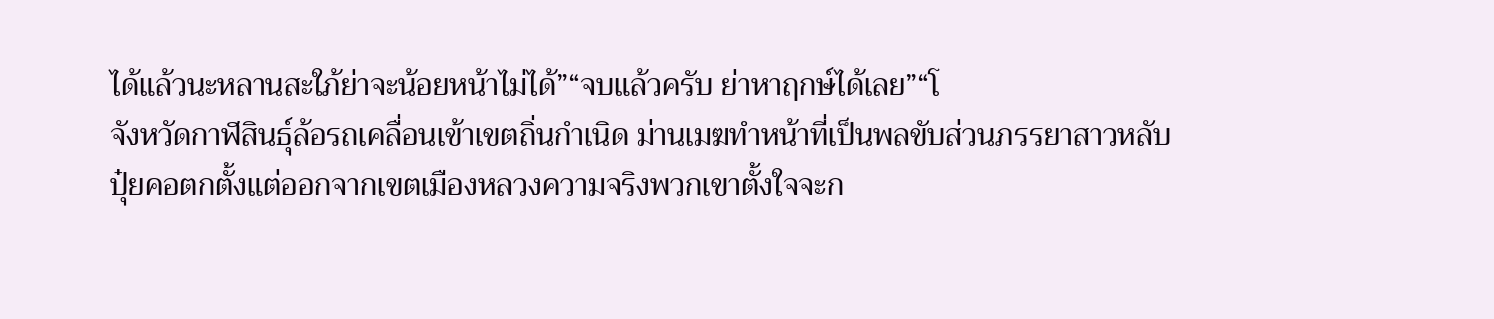ได้แล้วนะหลานสะใภ้ย่าจะน้อยหน้าไม่ได้”“จบแล้วครับ ย่าหาฤกษ์ได้เลย”“โ
จังหวัดกาฬสินธุ์ล้อรถเคลื่อนเข้าเขตถิ่นกำเนิด ม่านเมฆทำหน้าที่เป็นพลขับส่วนภรรยาสาวหลับปุ๋ยคอตกตั้งแต่ออกจากเขตเมืองหลวงความจริงพวกเขาตั้งใจจะก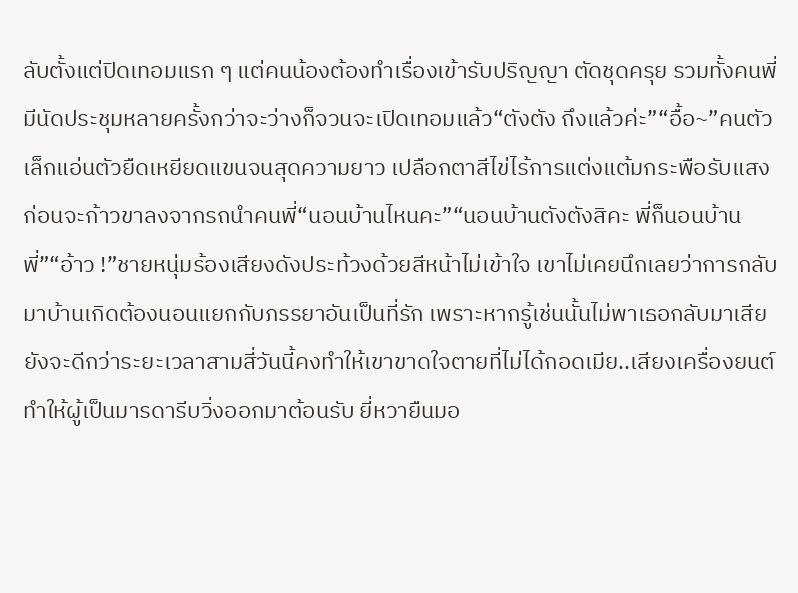ลับตั้งแต่ปิดเทอมแรก ๆ แต่คนน้องต้องทำเรื่องเข้ารับปริญญา ตัดชุดครุย รวมทั้งคนพี่มีนัดประชุมหลายครั้งกว่าจะว่างก็จวนจะเปิดเทอมแล้ว“ตังตัง ถึงแล้วค่ะ”“อื้อ~”คนตัวเล็กแอ่นตัวยืดเหยียดแขนจนสุดความยาว เปลือกตาสีไข่ไร้การแต่งแต้มกระพือรับแสงก่อนจะก้าวขาลงจากรถนำคนพี่“นอนบ้านไหนคะ”“นอนบ้านตังตังสิคะ พี่ก็นอนบ้านพี่”“อ้าว !”ชายหนุ่มร้องเสียงดังประท้วงด้วยสีหน้าไม่เข้าใจ เขาไม่เคยนึกเลยว่าการกลับมาบ้านเกิดต้องนอนแยกกับภรรยาอันเป็นที่รัก เพราะหากรู้เช่นนั้นไม่พาเธอกลับมาเสียยังจะดีกว่าระยะเวลาสามสี่วันนี้คงทำให้เขาขาดใจตายที่ไม่ได้กอดเมีย..เสียงเครื่องยนต์ทำให้ผู้เป็นมารดารีบวิ่งออกมาต้อนรับ ยี่หวายืนมอ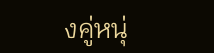งคู่หนุ่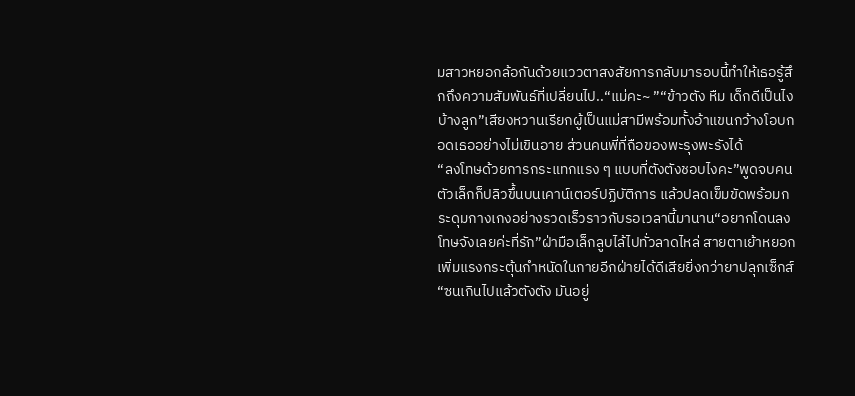มสาวหยอกล้อกันด้วยแววตาสงสัยการกลับมารอบนี้ทำให้เธอรู้สึกถึงความสัมพันธ์ที่เปลี่ยนไป..“แม่คะ~ ”“ข้าวตัง หืม เด็กดีเป็นไงบ้างลูก”เสียงหวานเรียกผู้เป็นแม่สามีพร้อมทั้งอ้าแขนกว้างโอบกอดเธออย่างไม่เขินอาย ส่วนคนพี่ที่ถือของพะรุงพะรังได้
“ลงโทษด้วยการกระแทกแรง ๆ แบบที่ตังตังชอบไงคะ”พูดจบคนตัวเล็กก็ปลิวขึ้นบนเคาน์เตอร์ปฏิบัติการ แล้วปลดเข็มขัดพร้อมกระดุมกางเกงอย่างรวดเร็วราวกับรอเวลานี้มานาน“อยากโดนลงโทษจังเลยค่ะที่รัก”ฝ่ามือเล็กลูบไล้ไปทั่วลาดไหล่ สายตาเย้าหยอกเพิ่มแรงกระตุ้นกำหนัดในกายอีกฝ่ายได้ดีเสียยิ่งกว่ายาปลุกเซ็กส์“ซนเกินไปแล้วตังตัง มันอยู่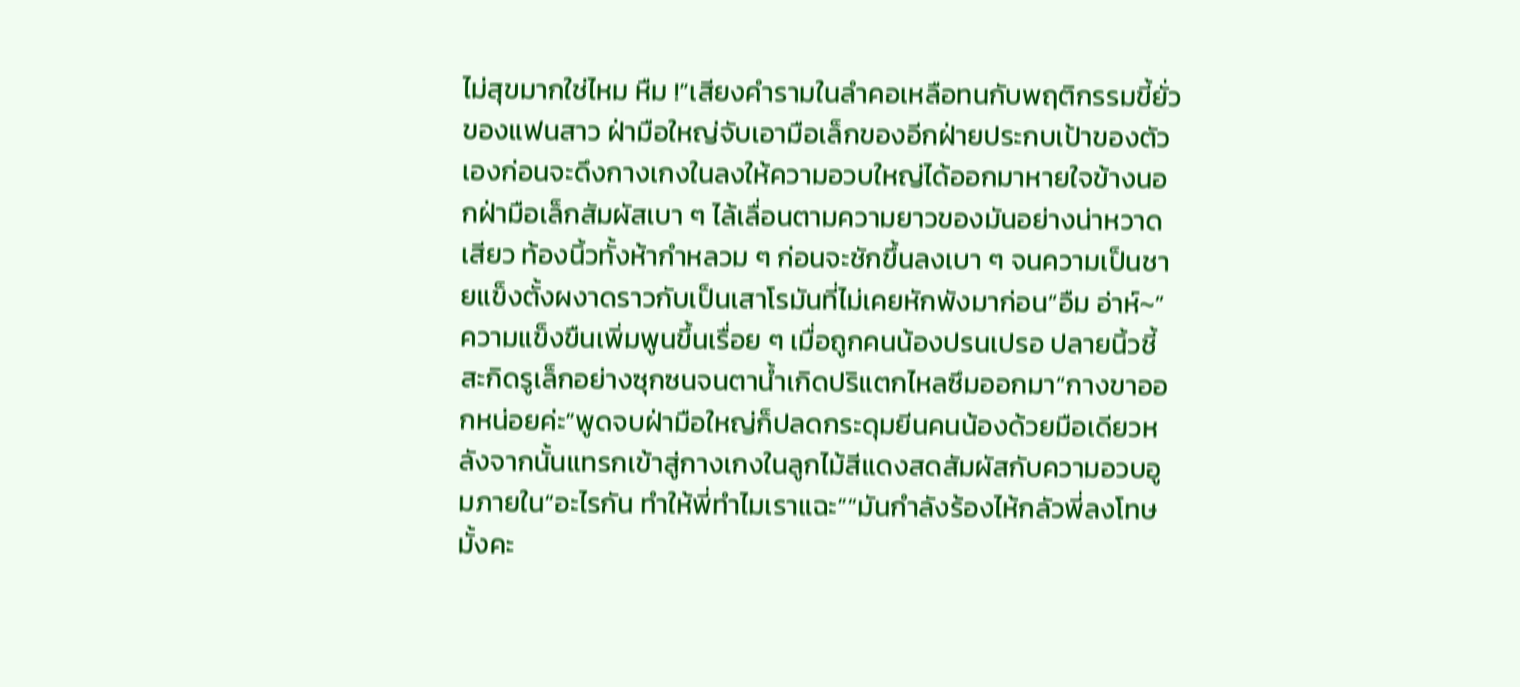ไม่สุขมากใช่ไหม หืม !”เสียงคำรามในลำคอเหลือทนกับพฤติกรรมขี้ยั่วของแฟนสาว ฝ่ามือใหญ่จับเอามือเล็กของอีกฝ่ายประกบเป้าของตัวเองก่อนจะดึงกางเกงในลงให้ความอวบใหญ่ได้ออกมาหายใจข้างนอกฝ่ามือเล็กสัมผัสเบา ๆ ไล้เลื่อนตามความยาวของมันอย่างน่าหวาดเสียว ท้องนิ้วทั้งห้ากำหลวม ๆ ก่อนจะชักขึ้นลงเบา ๆ จนความเป็นชายแข็งตั้งผงาดราวกับเป็นเสาโรมันที่ไม่เคยหักพังมาก่อน“อืม อ่าห์~”ความแข็งขืนเพิ่มพูนขึ้นเรื่อย ๆ เมื่อถูกคนน้องปรนเปรอ ปลายนิ้วชี้สะกิดรูเล็กอย่างซุกซนจนตาน้ำเกิดปริแตกไหลซึมออกมา“กางขาออกหน่อยค่ะ”พูดจบฝ่ามือใหญ่ก็ปลดกระดุมยีนคนน้องด้วยมือเดียวหลังจากนั้นแทรกเข้าสู่กางเกงในลูกไม้สีแดงสดสัมผัสกับความอวบอูมภายใน“อะไรกัน ทำให้พี่ทำไมเราแฉะ”“มันกำลังร้องไห้กลัวพี่ลงโทษมั้งคะ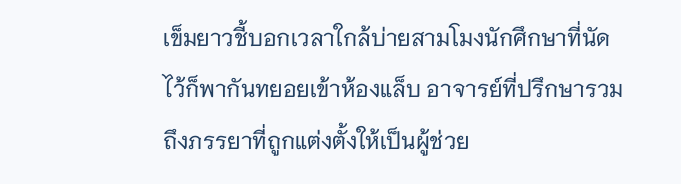เข็มยาวชี้บอกเวลาใกล้บ่ายสามโมงนักศึกษาที่นัดไว้ก็พากันทยอยเข้าห้องแล็บ อาจารย์ที่ปรึกษารวมถึงภรรยาที่ถูกแต่งตั้งให้เป็นผู้ช่วย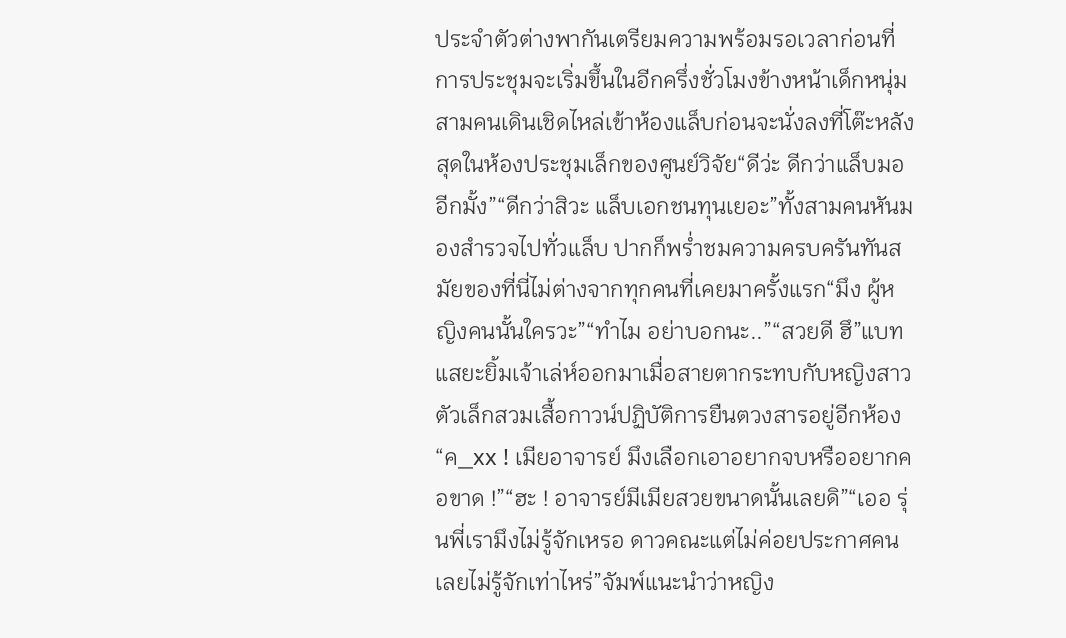ประจำตัวต่างพากันเตรียมความพร้อมรอเวลาก่อนที่การประชุมจะเริ่มขึ้นในอีกครึ่งชั่วโมงข้างหน้าเด็กหนุ่มสามคนเดินเชิดไหล่เข้าห้องแล็บก่อนจะนั่งลงที่โต๊ะหลังสุดในห้องประชุมเล็กของศูนย์วิจัย“ดีว่ะ ดีกว่าแล็บมออีกมั้ง”“ดีกว่าสิวะ แล็บเอกชนทุนเยอะ”ทั้งสามคนหันมองสำรวจไปทั่วแล็บ ปากก็พร่ำชมความครบครันทันสมัยของที่นี่ไม่ต่างจากทุกคนที่เคยมาครั้งแรก“มึง ผู้หญิงคนนั้นใครวะ”“ทำไม อย่าบอกนะ..”“สวยดี ฮึ”แบทแสยะยิ้มเจ้าเล่ห์ออกมาเมื่อสายตากระทบกับหญิงสาวตัวเล็กสวมเสื้อกาวน์ปฏิบัติการยืนตวงสารอยู่อีกห้อง“ค_xx ! เมียอาจารย์ มึงเลือกเอาอยากจบหรืออยากคอขาด !”“ฮะ ! อาจารย์มีเมียสวยขนาดนั้นเลยดิ”“เออ รุ่นพี่เรามึงไม่รู้จักเหรอ ดาวคณะแต่ไม่ค่อยประกาศคนเลยไม่รู้จักเท่าไหร่”จัมพ์แนะนำว่าหญิง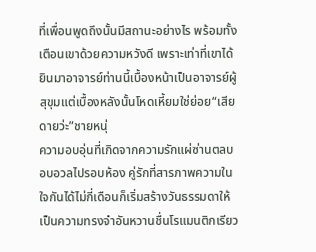ที่เพื่อนพูดถึงนั้นมีสถานะอย่างไร พร้อมทั้งเตือนเขาด้วยความหวังดี เพราะเท่าที่เขาได้ยินมาอาจารย์ท่านนี้เบื้องหน้าเป็นอาจารย์ผู้สุขุมแต่เบื้องหลังนั้นโหดเหี้ยมใช่ย่อย“เสียดายว่ะ”ชายหนุ่
ความอบอุ่นที่เกิดจากความรักแผ่ซ่านตลบอบอวลไปรอบห้อง คู่รักที่สารภาพความในใจกันได้ไม่กี่เดือนก็เริ่มสร้างวันธรรมดาให้เป็นความทรงจำอันหวานชื่นโรแมนติกเรียว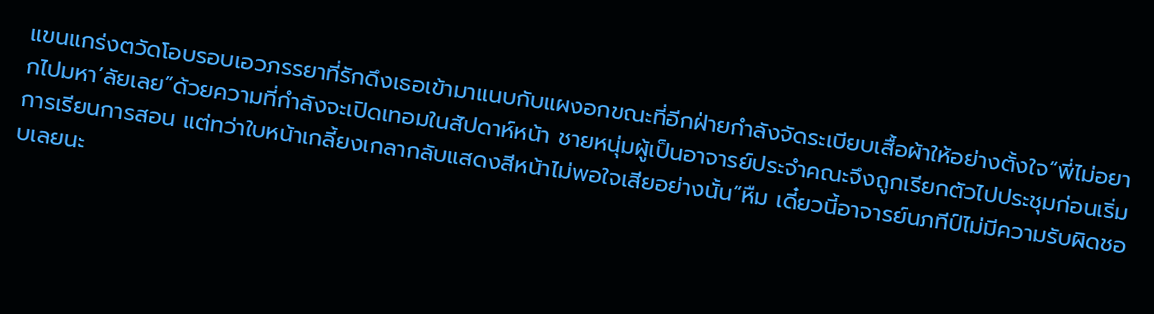แขนแกร่งตวัดโอบรอบเอวภรรยาที่รักดึงเธอเข้ามาแนบกับแผงอกขณะที่อีกฝ่ายกำลังจัดระเบียบเสื้อผ้าให้อย่างตั้งใจ“พี่ไม่อยากไปมหา’ลัยเลย”ด้วยความที่กำลังจะเปิดเทอมในสัปดาห์หน้า ชายหนุ่มผู้เป็นอาจารย์ประจำคณะจึงถูกเรียกตัวไปประชุมก่อนเริ่มการเรียนการสอน แต่ทว่าใบหน้าเกลี้ยงเกลากลับแสดงสีหน้าไม่พอใจเสียอย่างนั้น“หืม เดี๋ยวนี้อาจารย์นภทีป์ไม่มีความรับผิดชอบเลยนะ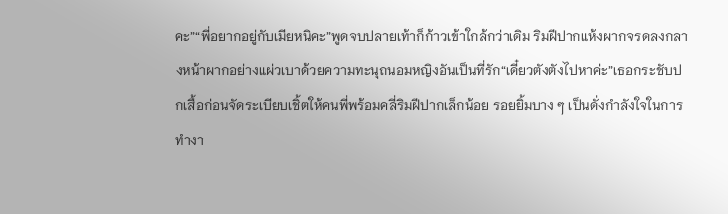คะ”“พี่อยากอยู่กับเมียหนิคะ”พูดจบปลายเท้าก็ก้าวเข้าใกล้กว่าเดิม ริมฝีปากแห้งผากจรดลงกลางหน้าผากอย่างแผ่วเบาด้วยความทะนุถนอมหญิงอันเป็นที่รัก“เดี๋ยวตังตังไปหาค่ะ”เธอกระชับปกเสื้อก่อนจัดระเบียบเชิ้ตให้คนพี่พร้อมคลี่ริมฝีปากเล็กน้อย รอยยิ้มบาง ๆ เป็นดั่งกำลังใจในการทำงา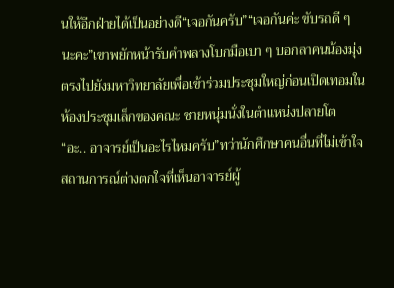นให้อีกฝ่ายได้เป็นอย่างดี“เจอกันครับ”“เจอกันค่ะ ขับรถดี ๆ นะคะ”เขาพยักหน้ารับคำพลางโบกมือเบา ๆ บอกลาคนน้องมุ่งตรงไปยังมหาวิทยาลัยเพื่อเข้าร่วมประชุมใหญ่ก่อนเปิดเทอมในห้องประชุมเล็กของคณะ ชายหนุ่มนั่งในตำแหน่งปลายโต
“อะ.. อาจารย์เป็นอะไรไหมครับ”ทว่านักศึกษาคนอื่นที่ไม่เข้าใจสถานการณ์ต่างตกใจที่เห็นอาจารย์ผู้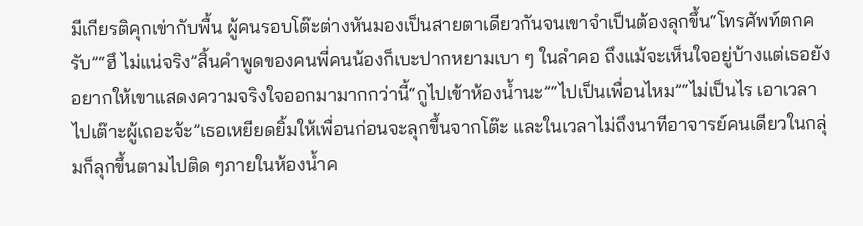มีเกียรติคุกเข่ากับพื้น ผู้คนรอบโต๊ะต่างหันมองเป็นสายตาเดียวกันจนเขาจำเป็นต้องลุกขึ้น“โทรศัพท์ตกครับ”“ฮึ ไม่แน่จริง”สิ้นคำพูดของคนพี่คนน้องก็เบะปากหยามเบา ๆ ในลำคอ ถึงแม้จะเห็นใจอยู่บ้างแต่เธอยังอยากให้เขาแสดงความจริงใจออกมามากกว่านี้“กูไปเข้าห้องน้ำนะ”“ไปเป็นเพื่อนไหม”“ไม่เป็นไร เอาเวลาไปเต๊าะผู้เถอะจ้ะ”เธอเหยียดยิ้มให้เพื่อนก่อนจะลุกขึ้นจากโต๊ะ และในเวลาไม่ถึงนาทีอาจารย์คนเดียวในกลุ่มก็ลุกขึ้นตามไปติด ๆภายในห้องน้ำค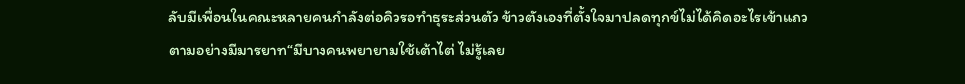ลับมีเพื่อนในคณะหลายคนกำลังต่อคิวรอทำธุระส่วนตัว ข้าวตังเองที่ตั้งใจมาปลดทุกข์ไม่ได้คิดอะไรเข้าแถวตามอย่างมีมารยาท“มีบางคนพยายามใช้เต้าไต่ ไม่รู้เลย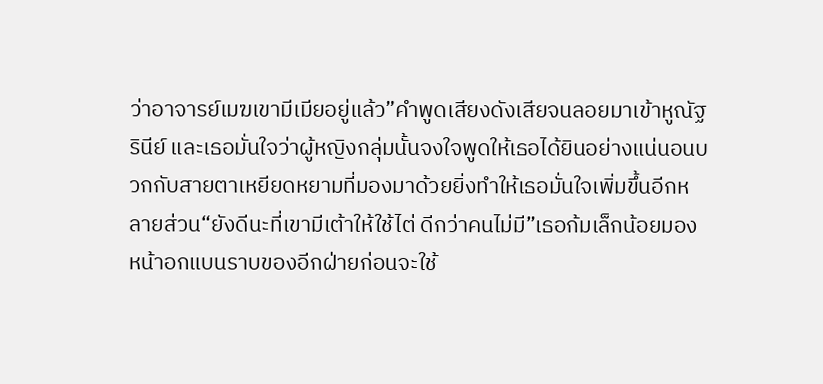ว่าอาจารย์เมฆเขามีเมียอยู่แล้ว”คำพูดเสียงดังเสียจนลอยมาเข้าหูณัฐรินีย์ และเธอมั่นใจว่าผู้หญิงกลุ่มนั้นจงใจพูดให้เธอได้ยินอย่างแน่นอนบวกกับสายตาเหยียดหยามที่มองมาด้วยยิ่งทำให้เธอมั่นใจเพิ่มขึ้นอีกหลายส่วน“ยังดีนะที่เขามีเต้าให้ใช้ไต่ ดีกว่าคนไม่มี”เธอก้มเล็กน้อยมองหน้าอกแบนราบของอีกฝ่ายก่อนจะใช้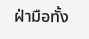ฝ่ามือทั้ง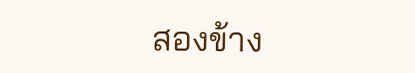สองข้าง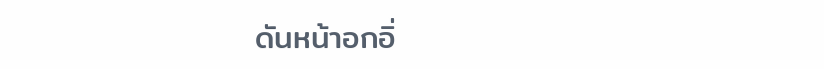ดันหน้าอกอิ่